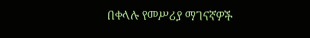በቀላሉ የመሥሪያ ማገናኛዎች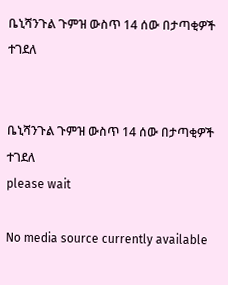ቤኒሻንጉል ጉምዝ ውስጥ 14 ሰው በታጣቂዎች ተገደለ


ቤኒሻንጉል ጉምዝ ውስጥ 14 ሰው በታጣቂዎች ተገደለ
please wait

No media source currently available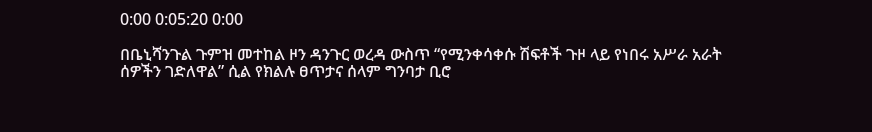0:00 0:05:20 0:00

በቤኒሻንጉል ጉምዝ መተከል ዞን ዳንጉር ወረዳ ውስጥ “የሚንቀሳቀሱ ሽፍቶች ጉዞ ላይ የነበሩ አሥራ አራት ሰዎችን ገድለዋል” ሲል የክልሉ ፀጥታና ሰላም ግንባታ ቢሮ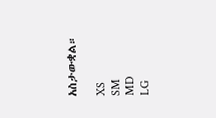አስታውቋል።

XS
SM
MD
LG